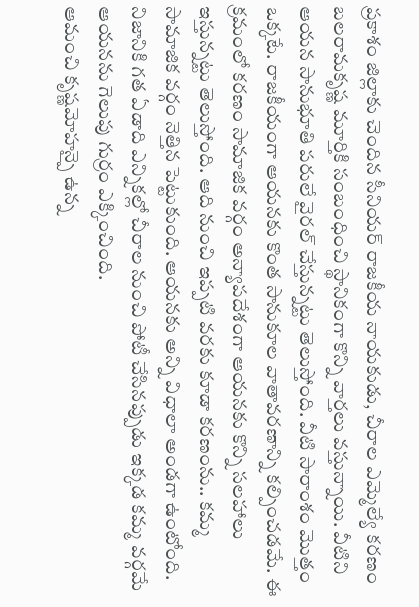ప్రకాశం జిల్లాకు చెందిన సీనియర్ రాజకీయ నాయకుడు, చీరాల ఎమ్మెల్యే కరణం బలరామకృష్ణ మూర్తికి సంబంధించి స్థానికంగా కొన్ని వార్తలు వస్తున్నాయి. వీటిని ఆయన సానుభూతి పరులే వైరల్ చేస్తున్నట్టు తెలుస్తోంది. వీటి సారాంశం మొత్తం ఒక్కటే. రాజకీయంగా ఆయనకు కొంత సానుకూల వాతావరణాన్ని కల్పించడమే. ఈ క్రమంలో కరణం సామాజిక వర్గం అన్యాపదేశంగా ఆయనకు కొన్ని సలహాలు ఇస్తున్నట్టు తెలుస్తోంది. ఆది నుంచి ఇప్పటి వరకు కూడా కరణంను.. కమ్మ సామాజిక వర్గం నెత్తిన పెట్టుకుంది. ఆయనకు అన్ని విధాలా అండగా ఉంటోంది. నిజానికి గత ఏడాది ఎన్నికల్లో చీరాల నుంచి పోటీ చేసినప్పుడు ఇక్కడ కమ్మ వర్గమే ఆయనను గెలుపు గుర్రం ఎక్కించింది.
ఆమంచి కృష్ణమోహన్పై ఉన్న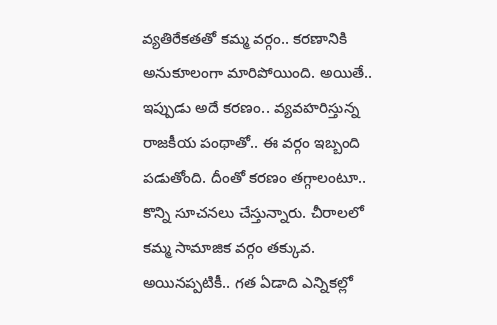వ్యతిరేకతతో కమ్మ వర్గం.. కరణానికి అనుకూలంగా మారిపోయింది. అయితే.. ఇప్పుడు అదే కరణం.. వ్యవహరిస్తున్న రాజకీయ పంథాతో.. ఈ వర్గం ఇబ్బంది పడుతోంది. దీంతో కరణం తగ్గాలంటూ.. కొన్ని సూచనలు చేస్తున్నారు. చీరాలలో కమ్మ సామాజిక వర్గం తక్కువ. అయినప్పటికీ.. గత ఏడాది ఎన్నికల్లో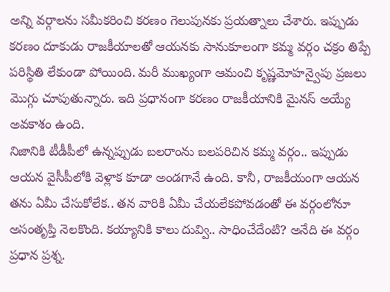అన్ని వర్గాలను సమీకరించి కరణం గెలుపునకు ప్రయత్నాలు చేశారు. ఇప్పుడు కరణం దూకుడు రాజకీయాలతో ఆయనకు సానుకూలంగా కమ్మ వర్గం చక్రం తిప్పే పరిస్థితి లేకుండా పోయింది. మరీ ముఖ్యంగా ఆమంచి కృష్ణమోహన్వైపు ప్రజలు మొగ్గు చూపుతున్నారు. ఇది ప్రధానంగా కరణం రాజకీయానికి మైనస్ అయ్యే అవకాశం ఉంది.
నిజానికి టీడీపీలో ఉన్నప్పుడు బలరాంను బలపరిచిన కమ్మ వర్గం.. ఇప్పుడు ఆయన వైసీపీలోకి వెళ్లాక కూడా అండగానే ఉంది. కానీ, రాజకీయంగా ఆయన తను ఏమీ చేసుకోలేక.. తన వారికి ఏమీ చేయలేకపోవడంతో ఈ వర్గంలోనూ అసంతృప్తి నెలకొంది. కయ్యానికి కాలు దువ్వి.. సాధించేదేంటి? అనేది ఈ వర్గం ప్రధాన ప్రశ్న.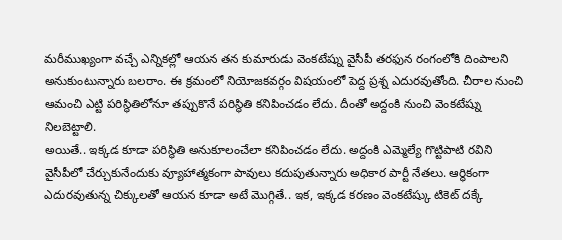మరీముఖ్యంగా వచ్చే ఎన్నికల్లో ఆయన తన కుమారుడు వెంకటేష్ను వైసీపీ తరఫున రంగంలోకి దింపాలని అనుకుంటున్నారు బలరాం. ఈ క్రమంలో నియోజకవర్గం విషయంలో పెద్ద ప్రశ్న ఎదురవుతోంది. చీరాల నుంచి ఆమంచి ఎట్టి పరిస్థితిలోనూ తప్పుకొనే పరిస్థితి కనిపించడం లేదు. దీంతో అద్దంకి నుంచి వెంకటేష్ను నిలబెట్టాలి.
అయితే.. ఇక్కడ కూడా పరిస్థితి అనుకూలంచేలా కనిపించడం లేదు. అద్దంకి ఎమ్మెల్యే గొట్టిపాటి రవిని వైసీపీలో చేర్చుకునేందుకు వ్యూహాత్మకంగా పావులు కదుపుతున్నారు అధికార పార్టీ నేతలు. ఆర్థికంగా ఎదురవుతున్న చిక్కులతో ఆయన కూడా అటే మొగ్గితే.. ఇక, ఇక్కడ కరణం వెంకటేష్కు టికెట్ దక్కే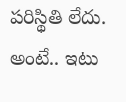పరిస్థితి లేదు. అంటే.. ఇటు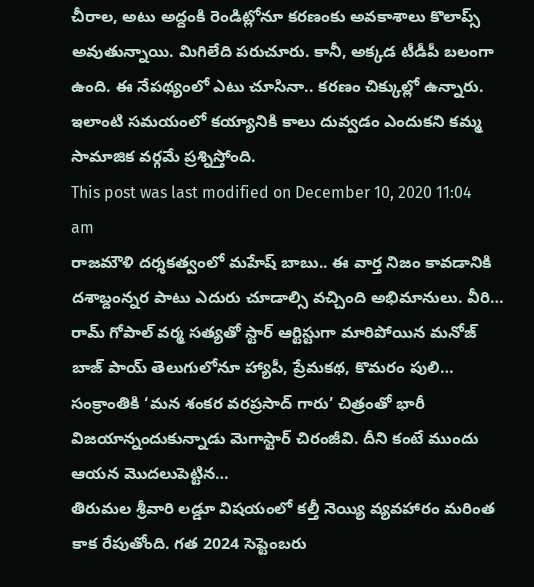చీరాల, అటు అద్దంకి రెండిట్లోనూ కరణంకు అవకాశాలు కొలాప్స్ అవుతున్నాయి. మిగిలేది పరుచూరు. కానీ, అక్కడ టీడీపీ బలంగా ఉంది. ఈ నేపథ్యంలో ఎటు చూసినా.. కరణం చిక్కుల్లో ఉన్నారు. ఇలాంటి సమయంలో కయ్యానికి కాలు దువ్వడం ఎందుకని కమ్మ సామాజిక వర్గమే ప్రశ్నిస్తోంది.
This post was last modified on December 10, 2020 11:04 am
రాజమౌళి దర్శకత్వంలో మహేష్ బాబు.. ఈ వార్త నిజం కావడానికి దశాబ్దంన్నర పాటు ఎదురు చూడాల్సి వచ్చింది అభిమానులు. వీరి…
రామ్ గోపాల్ వర్మ సత్యతో స్టార్ ఆర్టిస్టుగా మారిపోయిన మనోజ్ బాజ్ పాయ్ తెలుగులోనూ హ్యాపీ, ప్రేమకథ, కొమరం పులి…
సంక్రాంతికి ‘మన శంకర వరప్రసాద్ గారు’ చిత్రంతో భారీ విజయాన్నందుకున్నాడు మెగాస్టార్ చిరంజీవి. దీని కంటే ముందు ఆయన మొదలుపెట్టిన…
తిరుమల శ్రీవారి లడ్డూ విషయంలో కల్తీ నెయ్యి వ్యవహారం మరింత కాక రేపుతోంది. గత 2024 సెప్టెంబరు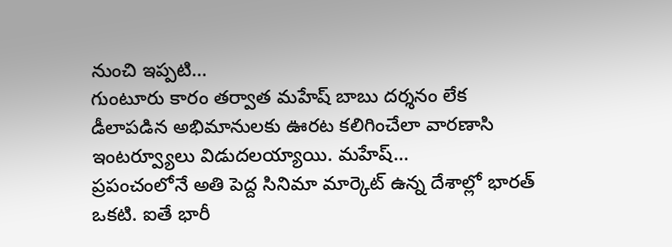నుంచి ఇప్పటి…
గుంటూరు కారం తర్వాత మహేష్ బాబు దర్శనం లేక డీలాపడిన అభిమానులకు ఊరట కలిగించేలా వారణాసి ఇంటర్వ్యూలు విడుదలయ్యాయి. మహేష్…
ప్రపంచంలోనే అతి పెద్ద సినిమా మార్కెట్ ఉన్న దేశాల్లో భారత్ ఒకటి. ఐతే భారీ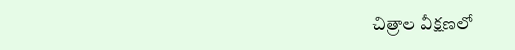చిత్రాల వీక్షణలో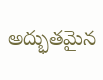అద్భుతమైన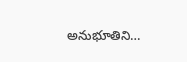అనుభూతిని…